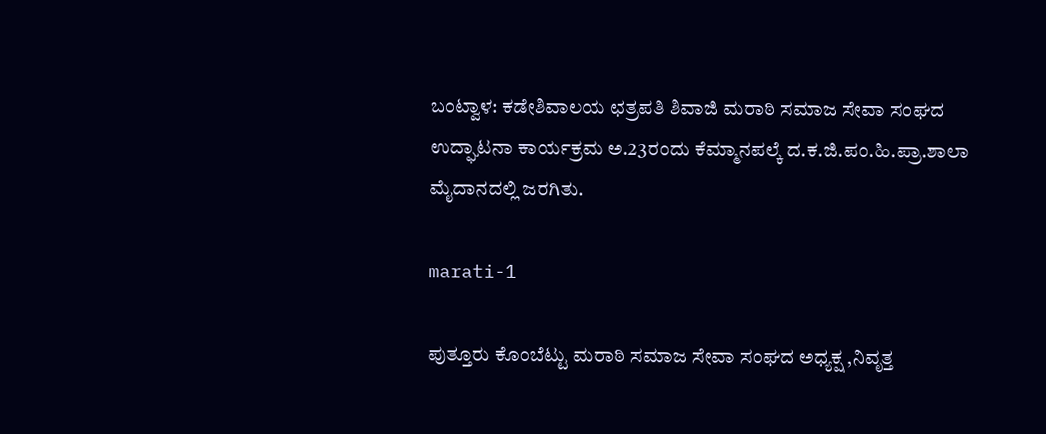ಬಂಟ್ವಾಳ: ಕಡೇಶಿವಾಲಯ ಛತ್ರಪತಿ ಶಿವಾಜಿ ಮರಾಠಿ ಸಮಾಜ ಸೇವಾ ಸಂಘದ ಉದ್ಘಾಟನಾ ಕಾರ್ಯಕ್ರಮ ಅ.23ರಂದು ಕೆಮ್ಮಾನಪಲ್ಕೆ ದ.ಕ.ಜಿ.ಪಂ.ಹಿ.ಪ್ರಾ.ಶಾಲಾ ಮೈದಾನದಲ್ಲಿ ಜರಗಿತು.

marati-1

ಪುತ್ತೂರು ಕೊಂಬೆಟ್ಟು ಮರಾಠಿ ಸಮಾಜ ಸೇವಾ ಸಂಘದ ಅಧ್ಯಕ್ಷ ,ನಿವೃತ್ತ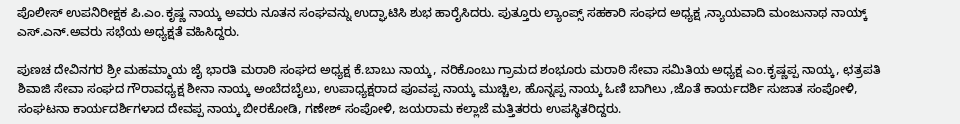ಪೊಲೀಸ್ ಉಪನಿರೀಕ್ಷಕ ಪಿ.ಎಂ.ಕೃಷ್ಣ ನಾಯ್ಕ ಅವರು ನೂತನ ಸಂಘವನ್ನು ಉದ್ಘಾಟಿಸಿ ಶುಭ ಹಾರೈಸಿದರು. ಪುತ್ತೂರು ಲ್ಯಾಂಪ್ಸ್ ಸಹಕಾರಿ ಸಂಘದ ಅಧ್ಯಕ್ಷ ,ನ್ಯಾಯವಾದಿ ಮಂಜುನಾಥ ನಾಯ್ಕ್ ಎಸ್.ಎನ್.ಅವರು ಸಭೆಯ ಅಧ್ಯಕ್ಷತೆ ವಹಿಸಿದ್ದರು.

ಪುಣಚ ದೇವಿನಗರ ಶ್ರೀ ಮಹಮ್ಮಾಯ ಜೈ ಭಾರತಿ ಮರಾಠಿ ಸಂಘದ ಅಧ್ಯಕ್ಷ ಕೆ.ಬಾಬು ನಾಯ್ಕ, ನರಿಕೊಂಬು ಗ್ರಾಮದ ಶಂಭೂರು ಮರಾಠಿ ಸೇವಾ ಸಮಿತಿಯ ಅಧ್ಯಕ್ಷ ಎಂ.ಕೃಷ್ಣಪ್ಪ ನಾಯ್ಕ, ಛತ್ರಪತಿ ಶಿವಾಜಿ ಸೇವಾ ಸಂಘದ ಗೌರಾವಧ್ಯಕ್ಷ ಶೀನಾ ನಾಯ್ಕ ಅಂಬೆದಬೈಲು, ಉಪಾಧ್ಯಕ್ಷರಾದ ಪೂವಪ್ಪ ನಾಯ್ಕ ಮುಚ್ಚಿಲ, ಹೊನ್ನಪ್ಪ ನಾಯ್ಕ ಓಣಿ ಬಾಗಿಲು ,ಜೊತೆ ಕಾರ್ಯದರ್ಶಿ ಸುಜಾತ ಸಂಪೋಳಿ, ಸಂಘಟನಾ ಕಾರ್ಯದರ್ಶಿಗಳಾದ ದೇವಪ್ಪ ನಾಯ್ಕ ಬೀರಕೋಡಿ, ಗಣೇಶ್ ಸಂಪೋಳಿ, ಜಯರಾಮ ಕಲ್ಲಾಜೆ ಮತ್ತಿತರರು ಉಪಸ್ಥಿತರಿದ್ದರು.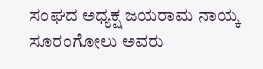ಸಂಘದ ಅಧ್ಯಕ್ಷ ಜಯರಾಮ ನಾಯ್ಕ ಸೂರಂಗೋಲು ಅವರು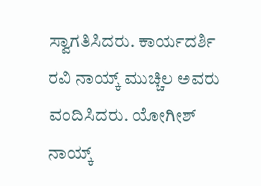ಸ್ವಾಗತಿಸಿದರು. ಕಾರ್ಯದರ್ಶಿ ರವಿ ನಾಯ್ಕ್ ಮುಚ್ಚಿಲ ಅವರು ವಂದಿಸಿದರು. ಯೋಗೀಶ್ ನಾಯ್ಕ್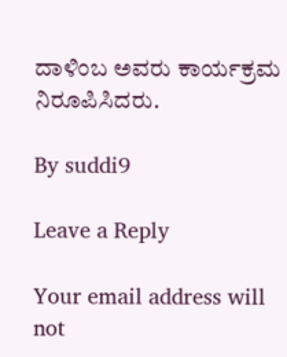ದಾಳಿಂಬ ಅವರು ಕಾರ್ಯಕ್ರಮ ನಿರೂಪಿಸಿದರು.

By suddi9

Leave a Reply

Your email address will not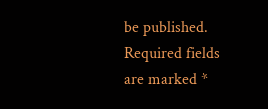be published. Required fields are marked *